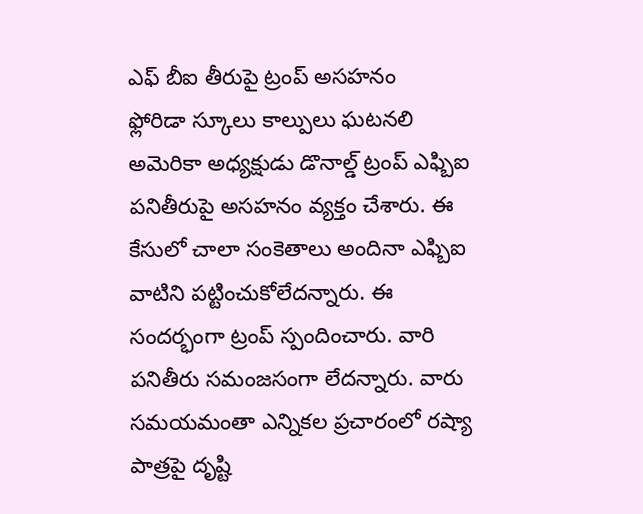ఎఫ్ బీఐ తీరుపై ట్రంప్ అసహనం
ఫ్లోరిడా స్కూలు కాల్పులు ఘటనలి అమెరికా అధ్యక్షుడు డొనాల్డ్ ట్రంప్ ఎఫ్బిఐ పనితీరుపై అసహనం వ్యక్తం చేశారు. ఈ కేసులో చాలా సంకెతాలు అందినా ఎఫ్బిఐ వాటిని పట్టించుకోలేదన్నారు. ఈ సందర్భంగా ట్రంప్ స్పందించారు. వారి పనితీరు సమంజసంగా లేదన్నారు. వారు సమయమంతా ఎన్నికల ప్రచారంలో రష్యా పాత్రపై దృష్టి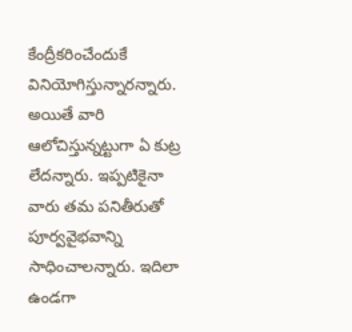కేంద్రీకరించేందుకే వినియోగిస్తున్నారన్నారు. అయితే వారి ఆలోచిస్తున్నట్టుగా ఏ కుట్ర లేదన్నారు. ఇప్పటికైనా వారు తమ పనితీరుతో పూర్వవైభవాన్ని సాధించాలన్నారు. ఇదిలా ఉండగా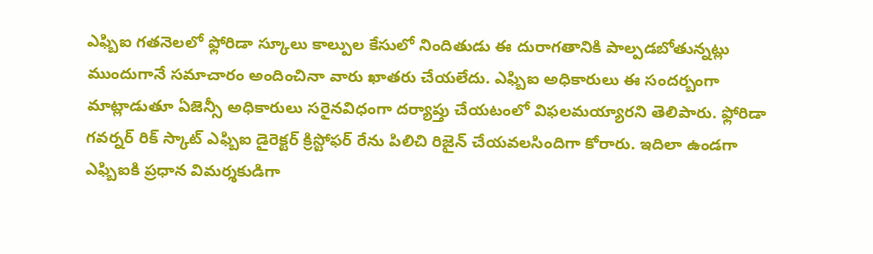ఎఫ్బిఐ గతనెలలో ఫ్లోరిడా స్కూలు కాల్పుల కేసులో నిందితుడు ఈ దురాగతానికి పాల్పడబోతున్నట్లు ముందుగానే సమాచారం అందించినా వారు ఖాతరు చేయలేదు. ఎఫ్బిఐ అధికారులు ఈ సందర్బంగా మాట్లాడుతూ ఏజెన్సీ అధికారులు సరైనవిధంగా దర్యాప్తు చేయటంలో విఫలమయ్యారని తెలిపారు. ఫ్లోరిడా గవర్నర్ రిక్ స్కాట్ ఎఫ్బిఐ డైరెక్టర్ క్రిస్టోఫర్ రేను పిలిచి రిజైన్ చేయవలసిందిగా కోరారు. ఇదిలా ఉండగా ఎఫ్బిఐకి ప్రధాన విమర్శకుడిగా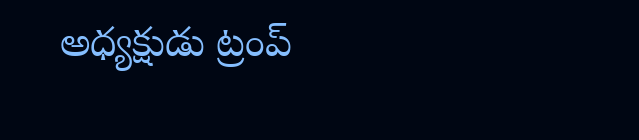అధ్యక్షుడు ట్రంప్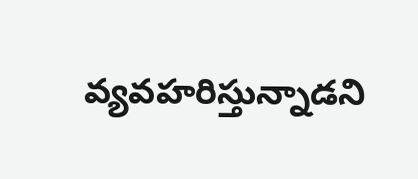వ్యవహరిస్తున్నాడని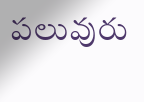పలువురు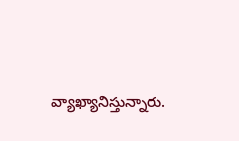వ్యాఖ్యానిస్తున్నారు.